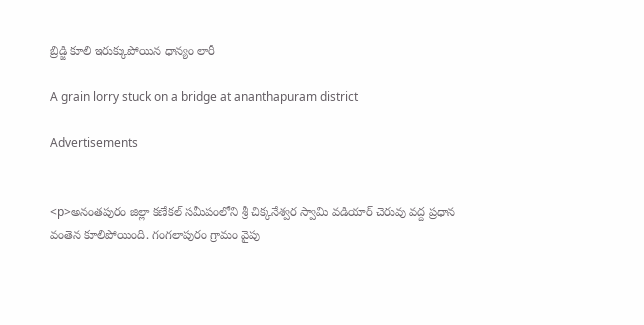బ్రిడ్జి కూలి ఇరుక్కుపోయిన ధాన్యం లారీ

A grain lorry stuck on a bridge at ananthapuram district

Advertisements


<p>అనంతపురం జిల్లా కణేకల్‌ సమీపంలోని శ్రీ చిక్కనేశ్వర స్వామి వడియార్ చెరువు వద్ద ప్రధాన వంతెన కూలిపోయింది. గంగలాపురం గ్రామం వైపు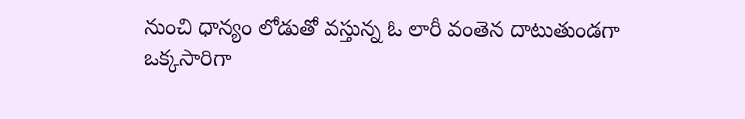నుంచి ధాన్యం లోడుతో వస్తున్న ఓ లారీ వంతెన దాటుతుండగా ఒక్కసారిగా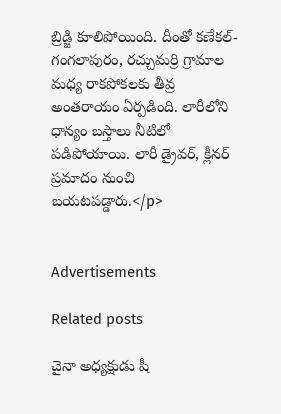బ్రిడ్జి కూలిపోయింది. దీంతో కణేకల్‌- గంగలాపురం, రచ్చుమర్రి గ్రామాల మధ్య రాకపోకలకు తీవ్ర అంతరాయం ఏర్పడింది. లారీలోని ధాన్యం బస్తాలు నీటిలో పడిపోయాయి. లారీ డ్రైవర్‌, క్లీనర్‌ ప్రమాదం నుంచి బయటపడ్డారు.</p>


Advertisements

Related posts

చైనా అధ్యక్షుడు షీ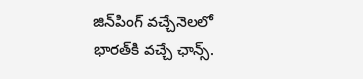జిన్‌పింగ్ వచ్చేనెలలో భారత్‌కి వచ్చే ఛాన్స్‌.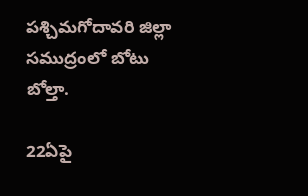పశ్చిమగోదావరి జిల్లా సముద్రంలో బోటు బోల్తా.

22ఏపై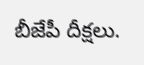బీజేపీ దీక్షలు.